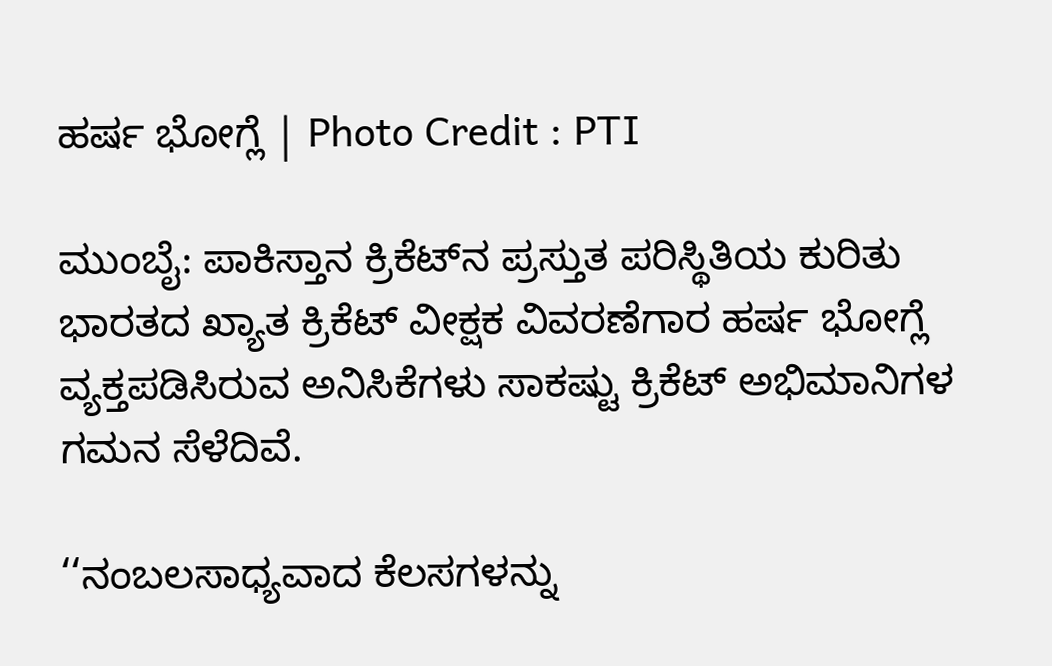ಹರ್ಷ ಭೋಗ್ಲೆ | Photo Credit : PTI

ಮುಂಬೈ: ಪಾಕಿಸ್ತಾನ ಕ್ರಿಕೆಟ್‌ನ ಪ್ರಸ್ತುತ ಪರಿಸ್ಥಿತಿಯ ಕುರಿತು ಭಾರತದ ಖ್ಯಾತ ಕ್ರಿಕೆಟ್ ವೀಕ್ಷಕ ವಿವರಣೆಗಾರ ಹರ್ಷ ಭೋಗ್ಲೆ ವ್ಯಕ್ತಪಡಿಸಿರುವ ಅನಿಸಿಕೆಗಳು ಸಾಕಷ್ಟು ಕ್ರಿಕೆಟ್ ಅಭಿಮಾನಿಗಳ ಗಮನ ಸೆಳೆದಿವೆ.

‘‘ನಂಬಲಸಾಧ್ಯವಾದ ಕೆಲಸಗಳನ್ನು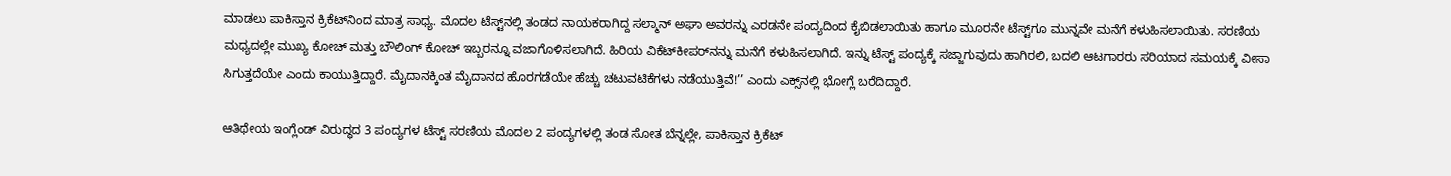ಮಾಡಲು ಪಾಕಿಸ್ತಾನ ಕ್ರಿಕೆಟ್‌ನಿಂದ ಮಾತ್ರ ಸಾಧ್ಯ. ಮೊದಲ ಟೆಸ್ಟ್‌ನಲ್ಲಿ ತಂಡದ ನಾಯಕರಾಗಿದ್ದ ಸಲ್ಮಾನ್ ಅಘಾ ಅವರನ್ನು ಎರಡನೇ ಪಂದ್ಯದಿಂದ ಕೈಬಿಡಲಾಯಿತು ಹಾಗೂ ಮೂರನೇ ಟೆಸ್ಟ್‌ಗೂ ಮುನ್ನವೇ ಮನೆಗೆ ಕಳುಹಿಸಲಾಯಿತು. ಸರಣಿಯ ಮಧ್ಯದಲ್ಲೇ ಮುಖ್ಯ ಕೋಚ್ ಮತ್ತು ಬೌಲಿಂಗ್ ಕೋಚ್ ಇಬ್ಬರನ್ನೂ ವಜಾಗೊಳಿಸಲಾಗಿದೆ. ಹಿರಿಯ ವಿಕೆಟ್‌ಕೀಪರ್‌ನನ್ನು ಮನೆಗೆ ಕಳುಹಿಸಲಾಗಿದೆ. ಇನ್ನು ಟೆಸ್ಟ್ ಪಂದ್ಯಕ್ಕೆ ಸಜ್ಜಾಗುವುದು ಹಾಗಿರಲಿ, ಬದಲಿ ಆಟಗಾರರು ಸರಿಯಾದ ಸಮಯಕ್ಕೆ ವೀಸಾ ಸಿಗುತ್ತದೆಯೇ ಎಂದು ಕಾಯುತ್ತಿದ್ದಾರೆ. ಮೈದಾನಕ್ಕಿಂತ ಮೈದಾನದ ಹೊರಗಡೆಯೇ ಹೆಚ್ಚು ಚಟುವಟಿಕೆಗಳು ನಡೆಯುತ್ತಿವೆ!’’ ಎಂದು ಎಕ್ಸ್‌ನಲ್ಲಿ ಭೋಗ್ಲೆ ಬರೆದಿದ್ದಾರೆ.

ಆತಿಥೇಯ ಇಂಗ್ಲೆಂಡ್ ವಿರುದ್ಧದ 3 ಪಂದ್ಯಗಳ ಟೆಸ್ಟ್ ಸರಣಿಯ ಮೊದಲ 2 ಪಂದ್ಯಗಳಲ್ಲಿ ತಂಡ ಸೋತ ಬೆನ್ನಲ್ಲೇ, ಪಾಕಿಸ್ತಾನ ಕ್ರಿಕೆಟ್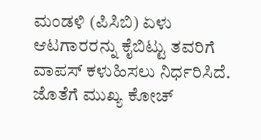ಮಂಡಳಿ (ಪಿಸಿಬಿ) ಏಳು ಆಟಗಾರರನ್ನು ಕೈಬಿಟ್ಟು ತವರಿಗೆ ವಾಪಸ್ ಕಳುಹಿಸಲು ನಿರ್ಧರಿಸಿದೆ. ಜೊತೆಗೆ ಮುಖ್ಯ ಕೋಚ್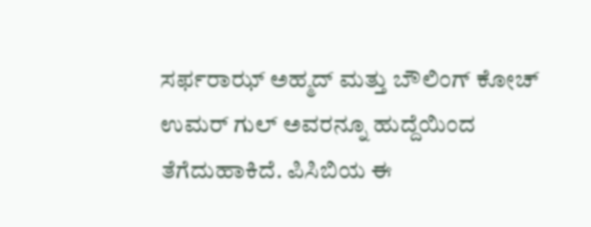ಸರ್ಫರಾಝ್ ಅಹ್ಮದ್ ಮತ್ತು ಬೌಲಿಂಗ್ ಕೋಚ್ ಉಮರ್ ಗುಲ್ ಅವರನ್ನೂ ಹುದ್ದೆಯಿಂದ ತೆಗೆದುಹಾಕಿದೆ. ಪಿಸಿಬಿಯ ಈ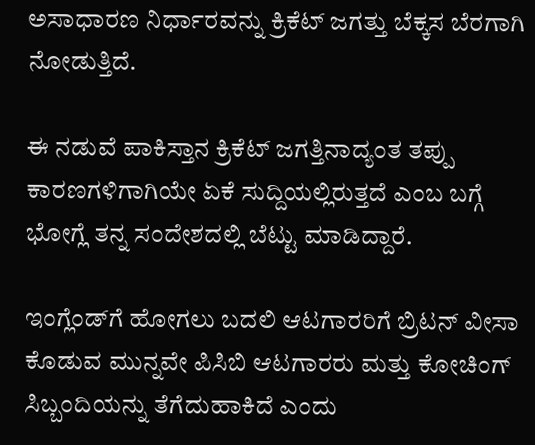ಅಸಾಧಾರಣ ನಿರ್ಧಾರವನ್ನು ಕ್ರಿಕೆಟ್ ಜಗತ್ತು ಬೆಕ್ಕಸ ಬೆರಗಾಗಿ ನೋಡುತ್ತಿದೆ.

ಈ ನಡುವೆ ಪಾಕಿಸ್ತಾನ ಕ್ರಿಕೆಟ್ ಜಗತ್ತಿನಾದ್ಯಂತ ತಪ್ಪು ಕಾರಣಗಳಿಗಾಗಿಯೇ ಏಕೆ ಸುದ್ದಿಯಲ್ಲಿರುತ್ತದೆ ಎಂಬ ಬಗ್ಗೆ ಭೋಗ್ಲೆ ತನ್ನ ಸಂದೇಶದಲ್ಲಿ ಬೆಟ್ಟು ಮಾಡಿದ್ದಾರೆ.

ಇಂಗ್ಲೆಂಡ್‌ಗೆ ಹೋಗಲು ಬದಲಿ ಆಟಗಾರರಿಗೆ ಬ್ರಿಟನ್ ವೀಸಾ ಕೊಡುವ ಮುನ್ನವೇ ಪಿಸಿಬಿ ಆಟಗಾರರು ಮತ್ತು ಕೋಚಿಂಗ್ ಸಿಬ್ಬಂದಿಯನ್ನು ತೆಗೆದುಹಾಕಿದೆ ಎಂದು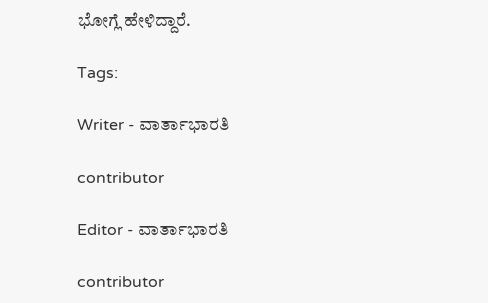ಭೋಗ್ಲೆ ಹೇಳಿದ್ದಾರೆ.

Tags:

Writer - ವಾರ್ತಾಭಾರತಿ

contributor

Editor - ವಾರ್ತಾಭಾರತಿ

contributor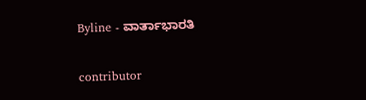Byline - ವಾರ್ತಾಭಾರತಿ

contributor